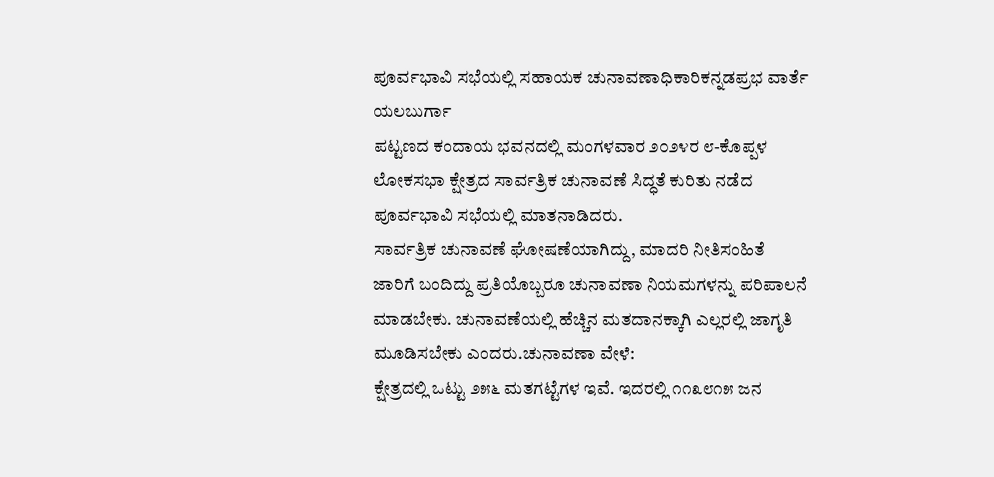ಪೂರ್ವಭಾವಿ ಸಭೆಯಲ್ಲಿ ಸಹಾಯಕ ಚುನಾವಣಾಧಿಕಾರಿಕನ್ನಡಪ್ರಭ ವಾರ್ತೆ ಯಲಬುರ್ಗಾ
ಪಟ್ಟಣದ ಕಂದಾಯ ಭವನದಲ್ಲಿ ಮಂಗಳವಾರ ೨೦೨೪ರ ೮-ಕೊಪ್ಪಳ ಲೋಕಸಭಾ ಕ್ಷೇತ್ರದ ಸಾರ್ವತ್ರಿಕ ಚುನಾವಣೆ ಸಿದ್ಧತೆ ಕುರಿತು ನಡೆದ ಪೂರ್ವಭಾವಿ ಸಭೆಯಲ್ಲಿ ಮಾತನಾಡಿದರು.
ಸಾರ್ವತ್ರಿಕ ಚುನಾವಣೆ ಘೋಷಣೆಯಾಗಿದ್ದು, ಮಾದರಿ ನೀತಿಸಂಹಿತೆ ಜಾರಿಗೆ ಬಂದಿದ್ದು ಪ್ರತಿಯೊಬ್ಬರೂ ಚುನಾವಣಾ ನಿಯಮಗಳನ್ನು ಪರಿಪಾಲನೆ ಮಾಡಬೇಕು. ಚುನಾವಣೆಯಲ್ಲಿ ಹೆಚ್ಚಿನ ಮತದಾನಕ್ಕಾಗಿ ಎಲ್ಲರಲ್ಲಿ ಜಾಗೃತಿ ಮೂಡಿಸಬೇಕು ಎಂದರು.ಚುನಾವಣಾ ವೇಳೆ:
ಕ್ಷೇತ್ರದಲ್ಲಿ ಒಟ್ಟು ೨೫೬ ಮತಗಟ್ಟೆಗಳ ಇವೆ. ಇದರಲ್ಲಿ ೧೧೩೮೧೫ ಜನ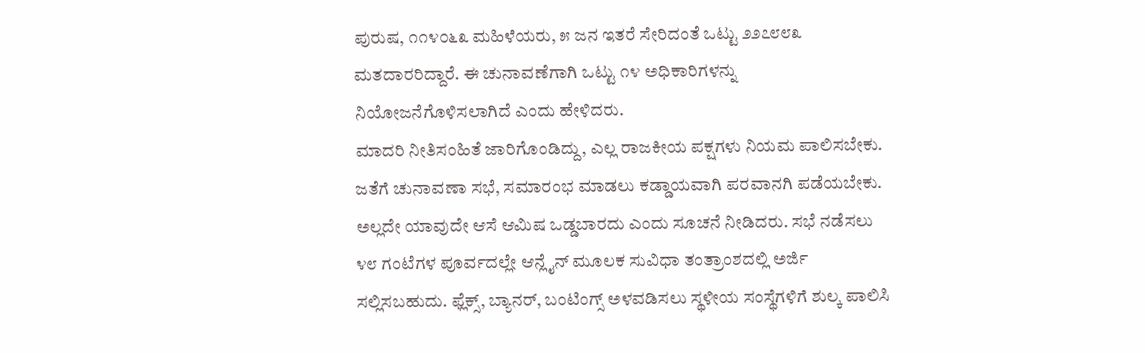ಪುರುಷ, ೧೧೪೦೬೩ ಮಹಿಳೆಯರು, ೫ ಜನ ಇತರೆ ಸೇರಿದಂತೆ ಒಟ್ಟು ೨೨೭೮೮೩ ಮತದಾರರಿದ್ದಾರೆ. ಈ ಚುನಾವಣೆಗಾಗಿ ಒಟ್ಟು ೧೪ ಅಧಿಕಾರಿಗಳನ್ನು ನಿಯೋಜನೆಗೊಳಿಸಲಾಗಿದೆ ಎಂದು ಹೇಳಿದರು.
ಮಾದರಿ ನೀತಿಸಂಹಿತೆ ಜಾರಿಗೊಂಡಿದ್ದು, ಎಲ್ಲ ರಾಜಕೀಯ ಪಕ್ಷಗಳು ನಿಯಮ ಪಾಲಿಸಬೇಕು. ಜತೆಗೆ ಚುನಾವಣಾ ಸಭೆ, ಸಮಾರಂಭ ಮಾಡಲು ಕಡ್ಡಾಯವಾಗಿ ಪರವಾನಗಿ ಪಡೆಯಬೇಕು. ಅಲ್ಲದೇ ಯಾವುದೇ ಆಸೆ ಆಮಿಷ ಒಡ್ಡಬಾರದು ಎಂದು ಸೂಚನೆ ನೀಡಿದರು. ಸಭೆ ನಡೆಸಲು ೪೮ ಗಂಟೆಗಳ ಪೂರ್ವದಲ್ಲೇ ಆನ್ಲೈನ್ ಮೂಲಕ ಸುವಿಧಾ ತಂತ್ರಾಂಶದಲ್ಲಿ ಅರ್ಜಿ ಸಲ್ಲಿಸಬಹುದು. ಫ್ಲೆಕ್ಸ್, ಬ್ಯಾನರ್, ಬಂಟಿಂಗ್ಸ್ ಅಳವಡಿಸಲು ಸ್ಥಳೀಯ ಸಂಸ್ಥೆಗಳಿಗೆ ಶುಲ್ಕ ಪಾಲಿಸಿ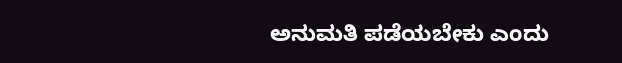ಅನುಮತಿ ಪಡೆಯಬೇಕು ಎಂದು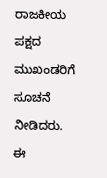ರಾಜಕೀಯ ಪಕ್ಷದ ಮುಖಂಡರಿಗೆ ಸೂಚನೆ ನೀಡಿದರು.
ಈ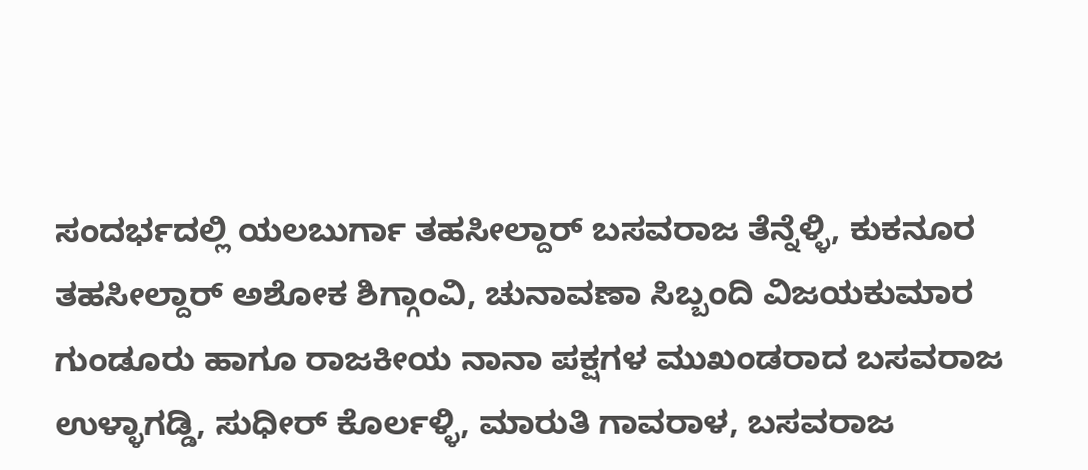ಸಂದರ್ಭದಲ್ಲಿ ಯಲಬುರ್ಗಾ ತಹಸೀಲ್ದಾರ್ ಬಸವರಾಜ ತೆನ್ನೆಳ್ಳಿ, ಕುಕನೂರ ತಹಸೀಲ್ದಾರ್ ಅಶೋಕ ಶಿಗ್ಗಾಂವಿ, ಚುನಾವಣಾ ಸಿಬ್ಬಂದಿ ವಿಜಯಕುಮಾರ ಗುಂಡೂರು ಹಾಗೂ ರಾಜಕೀಯ ನಾನಾ ಪಕ್ಷಗಳ ಮುಖಂಡರಾದ ಬಸವರಾಜ ಉಳ್ಳಾಗಡ್ಡಿ, ಸುಧೀರ್ ಕೊರ್ಲಳ್ಳಿ, ಮಾರುತಿ ಗಾವರಾಳ, ಬಸವರಾಜ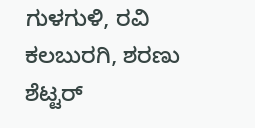ಗುಳಗುಳಿ, ರವಿ ಕಲಬುರಗಿ, ಶರಣು ಶೆಟ್ಟರ್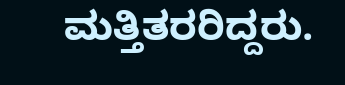ಮತ್ತಿತರರಿದ್ದರು.